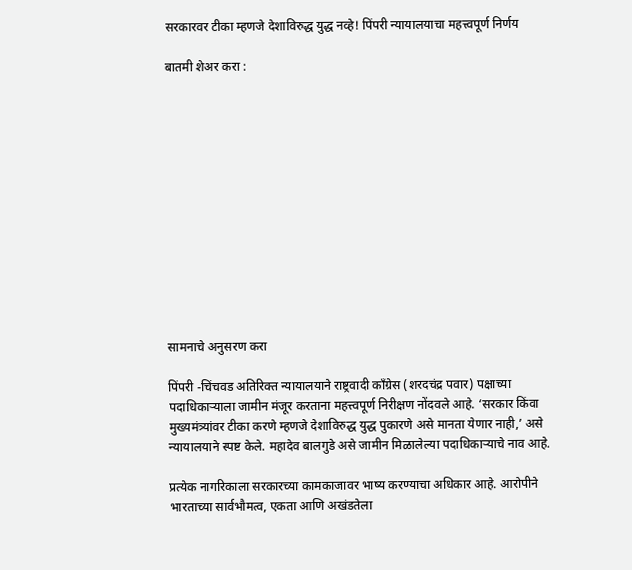सरकारवर टीका म्हणजे देशाविरुद्ध युद्ध नव्हे! पिंपरी न्यायालयाचा महत्त्वपूर्ण निर्णय

बातमी शेअर करा :













सामनाचे अनुसरण करा

पिंपरी -चिंचवड अतिरिक्त न्यायालयाने राष्ट्रवादी काँग्रेस (शरदचंद्र पवार) पक्षाच्या पदाधिकाऱ्याला जामीन मंजूर करताना महत्त्वपूर्ण निरीक्षण नोंदवले आहे. ‘सरकार किंवा मुख्यमंत्र्यांवर टीका करणे म्हणजे देशाविरुद्ध युद्ध पुकारणे असे मानता येणार नाही,’ असे न्यायालयाने स्पष्ट केले. महादेव बालगुडे असे जामीन मिळालेल्या पदाधिकाऱ्याचे नाव आहे.

प्रत्येक नागरिकाला सरकारच्या कामकाजावर भाष्य करण्याचा अधिकार आहे. आरोपीने भारताच्या सार्वभौमत्व, एकता आणि अखंडतेला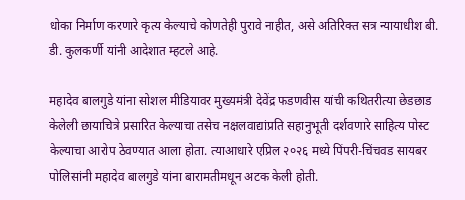धोका निर्माण करणारे कृत्य केल्याचे कोणतेही पुरावे नाहीत, असे अतिरिक्त सत्र न्यायाधीश बी. डी. कुलकर्णी यांनी आदेशात म्हटले आहे.

महादेव बालगुडे यांना सोशल मीडियावर मुख्यमंत्री देवेंद्र फडणवीस यांची कथितरीत्या छेडछाड केलेली छायाचित्रे प्रसारित केल्याचा तसेच नक्षलवाद्यांप्रति सहानुभूती दर्शवणारे साहित्य पोस्ट केल्याचा आरोप ठेवण्यात आला होता. त्याआधारे एप्रिल २०२६ मध्ये पिंपरी-चिंचवड सायबर पोलिसांनी महादेव बालगुडे यांना बारामतीमधून अटक केली होती.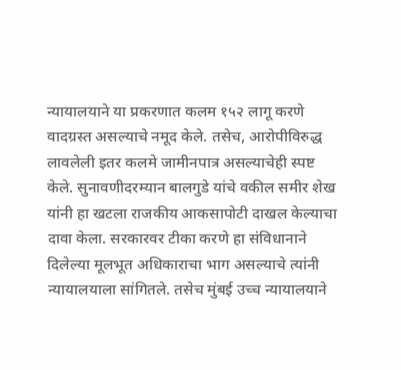न्यायालयाने या प्रकरणात कलम १५२ लागू करणे वादग्रस्त असल्याचे नमूद केले. तसेच, आरोपीविरुद्ध लावलेली इतर कलमे जामीनपात्र असल्याचेही स्पष्ट केले. सुनावणीदरम्यान बालगुडे यांचे वकील समीर शेख यांनी हा खटला राजकीय आकसापोटी दाखल केल्याचा दावा केला. सरकारवर टीका करणे हा संविधानाने दिलेल्या मूलभूत अधिकाराचा भाग असल्याचे त्यांनी न्यायालयाला सांगितले. तसेच मुंबई उच्च न्यायालयाने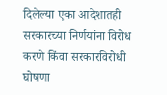दिलेल्या एका आदेशातही सरकारच्या निर्णयांना विरोध करणे किंवा सरकारविरोधी घोषणा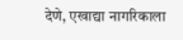देणे, एखाद्या नागरिकाला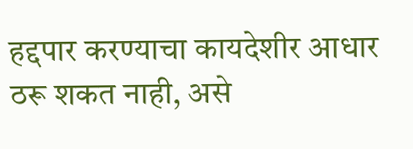हद्दपार करण्याचा कायदेशीर आधार ठरू शकत नाही, असे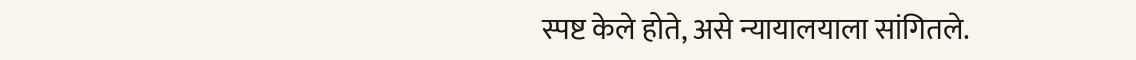स्पष्ट केले होते, असे न्यायालयाला सांगितले.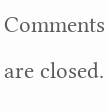Comments are closed.